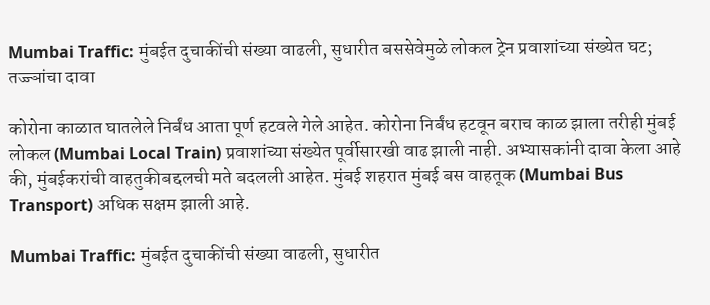Mumbai Traffic: मुंबईत दुचाकींची संख्या वाढली, सुधारीत बससेवेमुळे लोकल ट्रेन प्रवाशांच्या संख्येत घट; तज्ज्ञांचा दावा

कोरोना काळात घातलेले निर्बंध आता पूर्ण हटवले गेले आहेत. कोरोना निर्बंध हटवून बराच काळ झाला तरीही मुंबई लोकल (Mumbai Local Train) प्रवाशांच्या संख्येत पूर्वीसारखी वाढ झाली नाही. अभ्यासकांनी दावा केला आहे की, मुंबईकरांची वाहतुकीबद्दलची मते बदलली आहेत. मुंबई शहरात मुंबई बस वाहतूक (Mumbai Bus Transport) अधिक सक्षम झाली आहे.

Mumbai Traffic: मुंबईत दुचाकींची संख्या वाढली, सुधारीत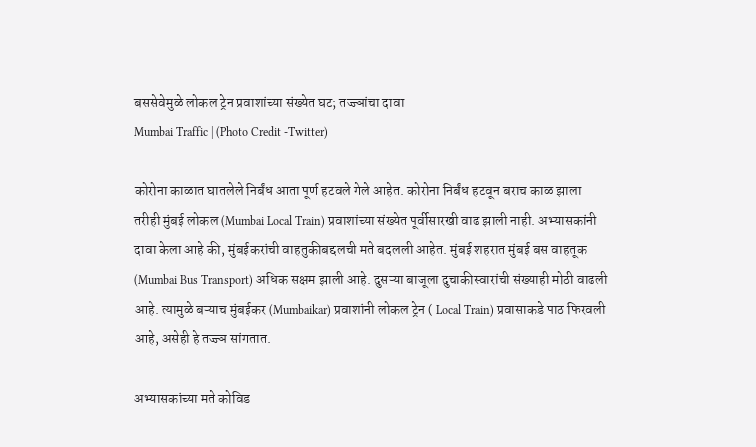बससेवेमुळे लोकल ट्रेन प्रवाशांच्या संख्येत घट; तज्ज्ञांचा दावा
Mumbai Traffic | (Photo Credit -Twitter)

कोरोना काळात घातलेले निर्बंध आता पूर्ण हटवले गेले आहेत. कोरोना निर्बंध हटवून बराच काळ झाला तरीही मुंबई लोकल (Mumbai Local Train) प्रवाशांच्या संख्येत पूर्वीसारखी वाढ झाली नाही. अभ्यासकांनी दावा केला आहे की, मुंबईकरांची वाहतुकीबद्दलची मते बदलली आहेत. मुंबई शहरात मुंबई बस वाहतूक (Mumbai Bus Transport) अधिक सक्षम झाली आहे. दुसऱ्या बाजूला दुचाकीस्वारांची संख्याही मोठी वाढली आहे. त्यामुळे बऱ्याच मुंबईकर (Mumbaikar) प्रवाशांनी लोकल ट्रेन ( Local Train) प्रवासाकडे पाठ फिरवली आहे, असेही हे तज्ज्ञ सांगतात.

अभ्यासकांच्या मते कोविड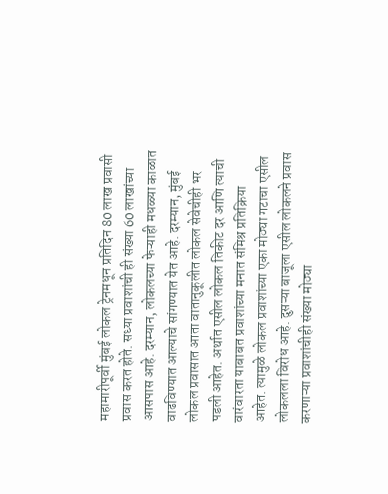महामारीपूर्वी मुंबई लोकल ट्रेनमधून प्रतिदिन 80 लाख प्रवासी प्रवास करत होते. सध्या प्रवाशांची ही संख्या 60 लाखांच्या आसपास आहे. दरम्यान, लोकलच्या फेऱ्याही मधळ्या काळात वाढविण्यात आल्याचे सांगण्यात येत आहे. दरम्यान, मुंबई लोकल प्रवासात आता वातानुकूलीत लोकल सेवेचीही भर पडली आहेत. अर्थात एसील लोकल तिकीट दर आणि त्याची वारंवारता याबाबत प्रवाशांच्या मनात संमिश्र प्रतिक्रिया आहेत. त्यामुळे लोकल प्रवाशांच्या एका मोठ्या गटाचा एसील लोकलला विरोध आहे. दुसऱ्या बाजूला एसील लोकलने प्रवास करणाऱ्या प्रवाशांचीही संख्या मोठ्या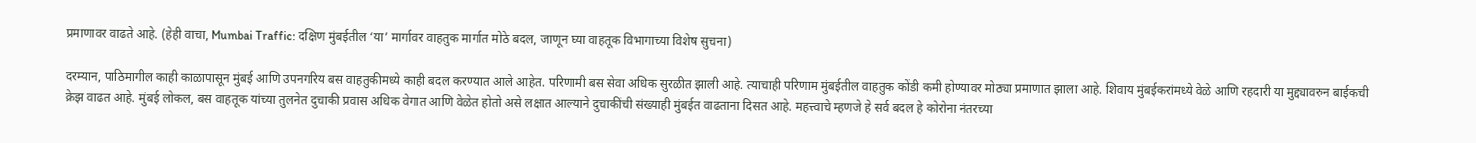प्रमाणावर वाढते आहे. (हेही वाचा, Mumbai Traffic: दक्षिण मुंबईतील ‘या’ मार्गावर वाहतुक मार्गात मोठे बदल, जाणून घ्या वाहतूक विभागाच्या विशेष सुचना)

दरम्यान, पाठिमागील काही काळापासून मुंबई आणि उपनगरिय बस वाहतुकीमध्ये काही बदल करण्यात आले आहेत. परिणामी बस सेवा अधिक सुरळीत झाली आहे. त्याचाही परिणाम मुंबईतील वाहतुक कोंडी कमी होण्यावर मोठ्या प्रमाणात झाला आहे. शिवाय मुंबईकरांमध्ये वेळे आणि रहदारी या मुद्द्यावरुन बाईकची क्रेझ वाढत आहे. मुंबई लोकल, बस वाहतूक यांच्या तुलनेत दुचाकी प्रवास अधिक वेगात आणि वेळेत होतो असे लक्षात आल्याने दुचाकींची संख्याही मुंबईत वाढताना दिसत आहे. महत्त्वाचे म्हणजे हे सर्व बदल हे कोरोना नंतरच्या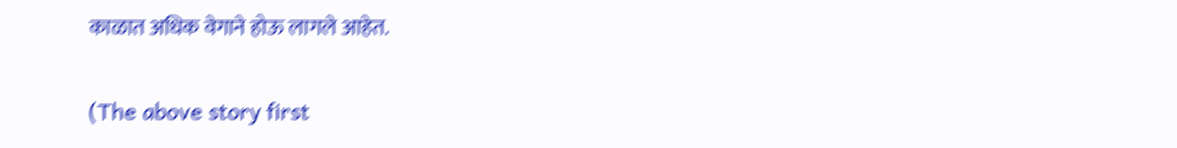काळात अधिक वेगाने होऊ लागले आहेत.

(The above story first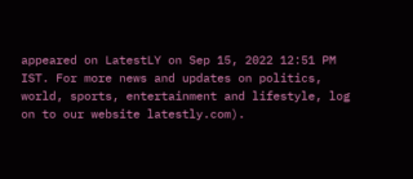appeared on LatestLY on Sep 15, 2022 12:51 PM IST. For more news and updates on politics, world, sports, entertainment and lifestyle, log on to our website latestly.com).